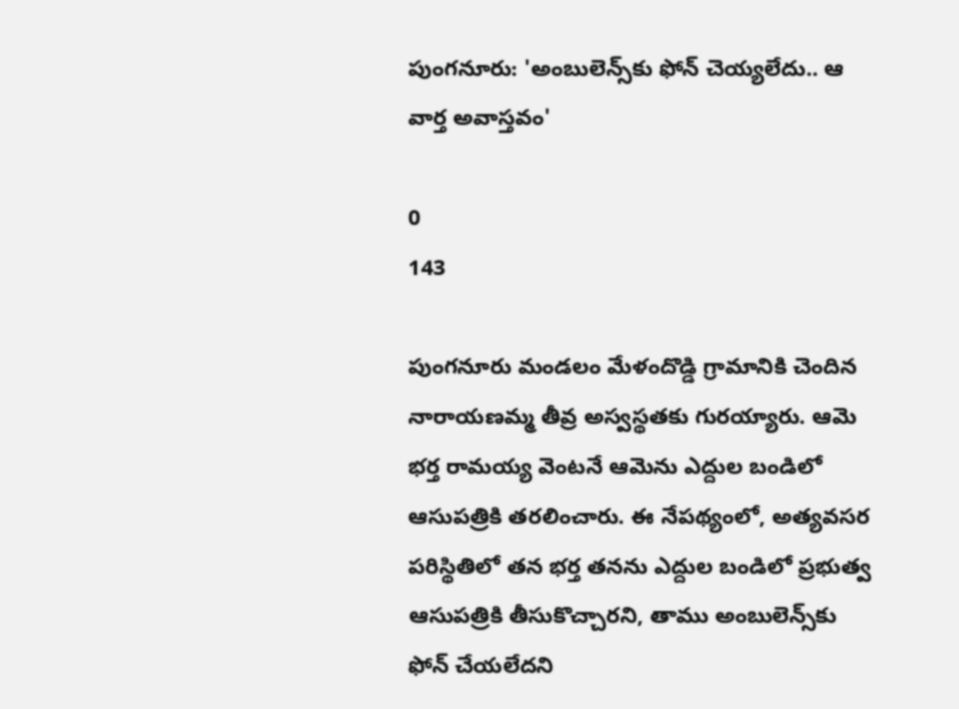పుంగనూరు: 'అంబులెన్స్‌కు ఫోన్ చెయ్యలేదు.. ఆ వార్త అవాస్తవం'

0
143

పుంగనూరు మండలం మేళందొడ్డి గ్రామానికి చెందిన నారాయణమ్మ తీవ్ర అస్వస్థతకు గురయ్యారు. ఆమె భర్త రామయ్య వెంటనే ఆమెను ఎద్దుల బండిలో ఆసుపత్రికి తరలించారు. ఈ నేపథ్యంలో, అత్యవసర పరిస్థితిలో తన భర్త తనను ఎద్దుల బండిలో ప్రభుత్వ ఆసుపత్రికి తీసుకొచ్చారని, తాము అంబులెన్స్‌కు ఫోన్ చేయలేదని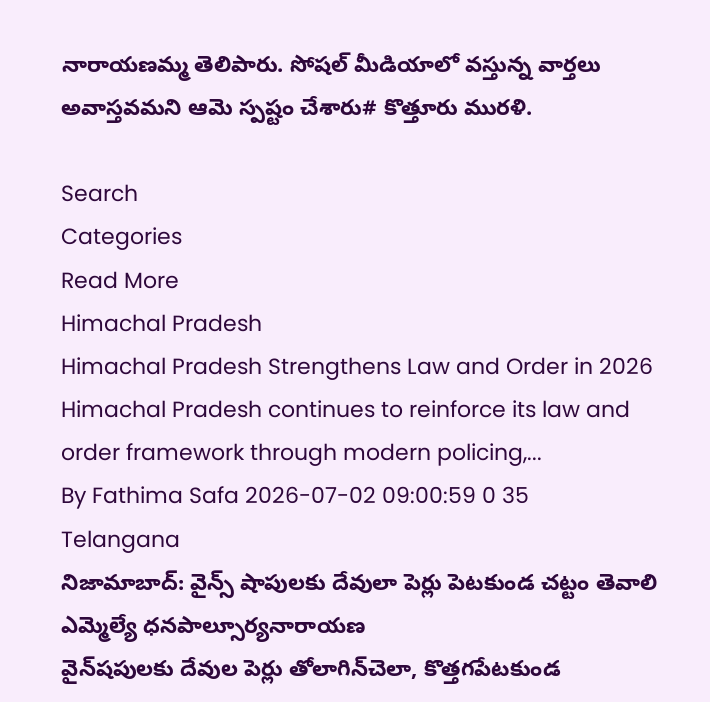నారాయణమ్మ తెలిపారు. సోషల్ మీడియాలో వస్తున్న వార్తలు అవాస్తవమని ఆమె స్పష్టం చేశారు# కొత్తూరు మురళి.

Search
Categories
Read More
Himachal Pradesh
Himachal Pradesh Strengthens Law and Order in 2026
Himachal Pradesh continues to reinforce its law and order framework through modern policing,...
By Fathima Safa 2026-07-02 09:00:59 0 35
Telangana
నిజామాబాద్: వైన్స్ షాపులకు దేవులా పెర్లు పెటకుండ చట్టం తెవాలి ఎమ్మెల్యే ధనపాల్సూర్యనారాయణ
వైన్‌షపులకు దేవుల పెర్లు తోలాగిన్‌చెలా, కొత్తగపేటకుండ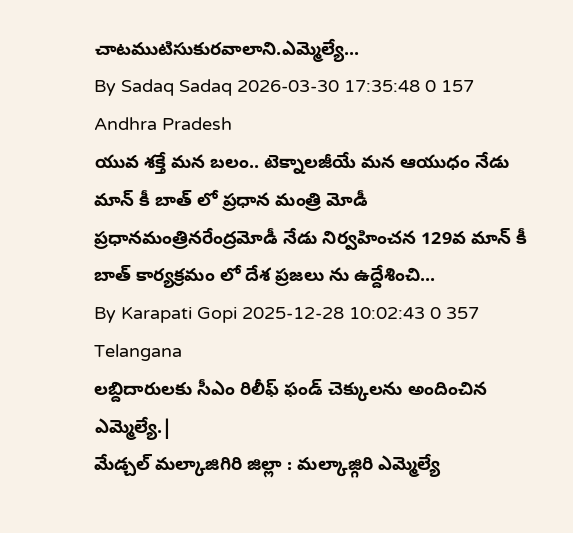చాటముటిసుకురవాలాని.ఎమ్మెల్యే...
By Sadaq Sadaq 2026-03-30 17:35:48 0 157
Andhra Pradesh
యువ శక్తే మన బలం.. టెక్నాలజీయే మన ఆయుధం నేడు మాన్ కీ బాత్ లో ప్రధాన మంత్రి మోడీ
ప్రధానమంత్రినరేంద్రమోడీ నేడు నిర్వహించన 129వ మాన్ కీ బాత్ కార్యక్రమం లో దేశ ప్రజలు ను ఉద్దేశించి...
By Karapati Gopi 2025-12-28 10:02:43 0 357
Telangana
లబ్దిదారులకు సీఎం రిలీఫ్ ఫండ్ చెక్కులను అందించిన ఎమ్మెల్యే.|
మేడ్చల్ మల్కాజిగిరి జిల్లా : మల్కాజ్గిరి ఎమ్మెల్యే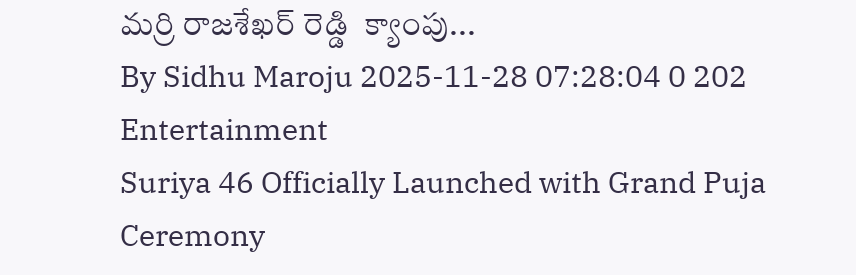మర్రి రాజశేఖర్ రెడ్డి  క్యాంపు...
By Sidhu Maroju 2025-11-28 07:28:04 0 202
Entertainment
Suriya 46 Officially Launched with Grand Puja Ceremony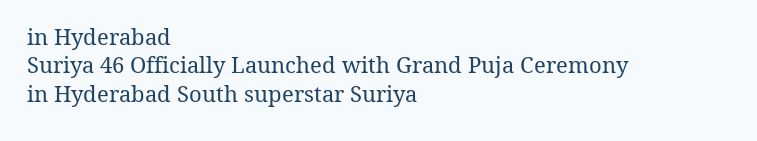in Hyderabad
Suriya 46 Officially Launched with Grand Puja Ceremony in Hyderabad South superstar Suriya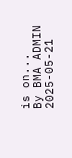is on...
By BMA ADMIN 2025-05-21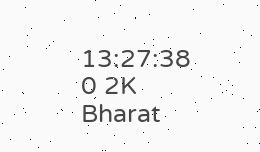13:27:38 0 2K
Bharat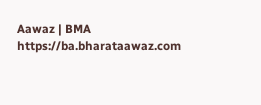Aawaz | BMA https://ba.bharataawaz.com